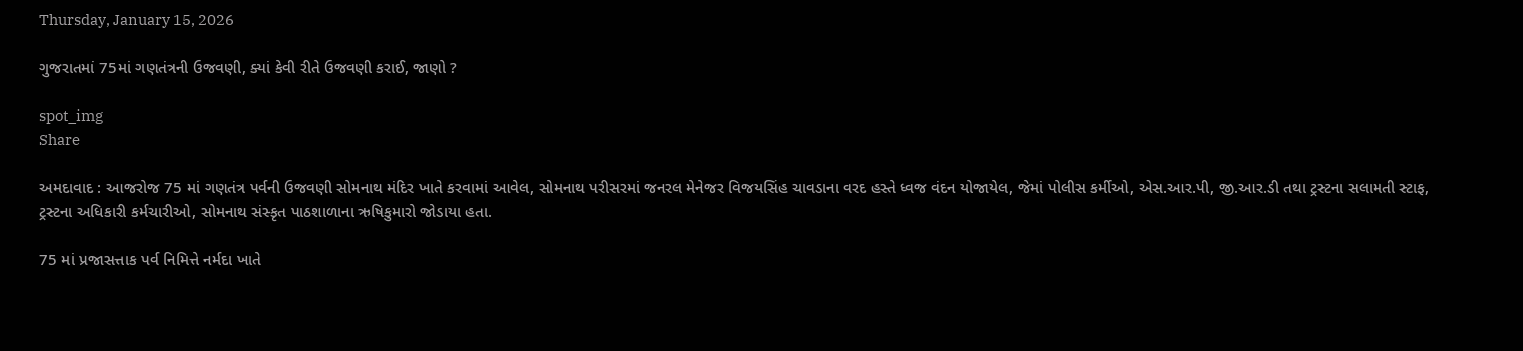Thursday, January 15, 2026

ગુજરાતમાં 75માં ગણતંત્રની ઉજવણી, ક્યાં કેવી રીતે ઉજવણી કરાઈ, જાણો ?

spot_img
Share

અમદાવાદ : આજરોજ 75 માં ગણતંત્ર પર્વની ઉજવણી સોમનાથ મંદિર ખાતે કરવામાં આવેલ, સોમનાથ પરીસરમાં જનરલ મેનેજર વિજયસિંહ ચાવડાના વરદ હસ્તે ધ્વજ વંદન યોજાયેલ, જેમાં પોલીસ કર્મીઓ, એસ.આર.પી, જી.આર.ડી તથા ટ્રસ્ટના સલામતી સ્ટાફ, ટ્રસ્ટના અધિકારી કર્મચારીઓ, સોમનાથ સંસ્કૃત પાઠશાળાના ઋષિકુમારો જોડાયા હતા.

75 માં પ્રજાસત્તાક પર્વ નિમિત્તે નર્મદા ખાતે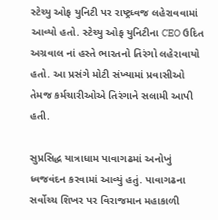સ્ટેચ્યુ ઓફ યુનિટી પર રાષ્ટ્રધ્વજ લહેરાવવામાં આવ્યો હતો. સ્ટેચ્યુ ઓફ યુનિટીના CEO ઉદિત અગ્રવાલ નાં હસ્તે ભારતનો તિરંગો લહેરાવાયો હતો. આ પ્રસંગે મોટી સંખ્યામાં પ્રવાસીઓ તેમજ કર્મચારીઓએ તિરંગાને સલામી આપી હતી.

સુપ્રસિદ્ધ યાત્રાધામ પાવાગઢમાં અનોખું ધ્વજવંદન કરવામાં આવ્યું હતું. પાવાગઢના સર્વોચ્ચ શિખર પર વિરાજમાન મહાકાળી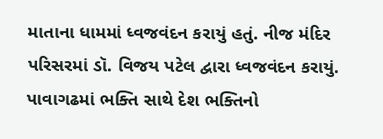માતાના ધામમાં ધ્વજવંદન કરાયું હતું. નીજ મંદિર પરિસરમાં ડૉ. વિજય પટેલ દ્વારા ધ્વજવંદન કરાયું. પાવાગઢમાં ભક્તિ સાથે દેશ ભક્તિનો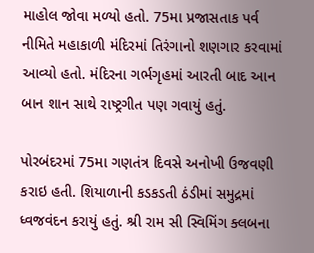માહોલ જોવા મળ્યો હતો. 75મા પ્રજાસતાક પર્વ નીમિતે મહાકાળી મંદિરમાં તિરંગાનો શણગાર કરવામાં આવ્યો હતો. મંદિરના ગર્ભગૃહમાં આરતી બાદ આન બાન શાન સાથે રાષ્ટ્રગીત પણ ગવાયું હતું.

પોરબંદરમાં 75મા ગણતંત્ર દિવસે અનોખી ઉજવણી કરાઇ હતી. શિયાળાની કડકડતી ઠંડીમાં સમુદ્રમાં ધ્વજવંદન કરાયું હતું. શ્રી રામ સી સ્વિમિંગ ક્લબના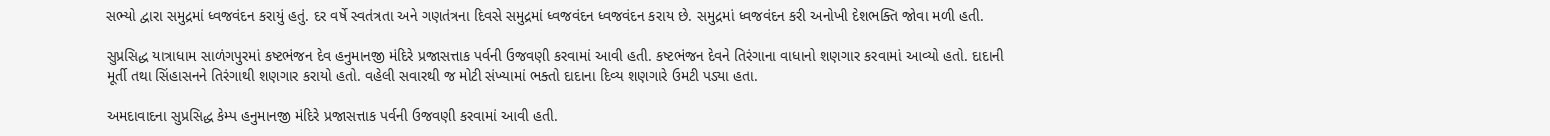સભ્યો દ્વારા સમુદ્રમાં ધ્વજવંદન કરાયું હતું. દર વર્ષે સ્વતંત્રતા અને ગણતંત્રના દિવસે સમુદ્રમાં ધ્વજવંદન ધ્વજવંદન કરાય છે. સમુદ્રમાં ધ્વજવંદન કરી અનોખી દેશભક્તિ જોવા મળી હતી.

સુપ્રસિદ્ધ યાત્રાધામ સાળંગપુરમાં કષ્ટભંજન દેવ હનુમાનજી મંદિરે પ્રજાસત્તાક પર્વની ઉજવણી કરવામાં આવી હતી. કષ્ટભંજન દેવને તિરંગાના વાધાનો શણગાર કરવામાં આવ્યો હતો. દાદાની મૂર્તી તથા સિંહાસનને તિરંગાથી શણગાર કરાયો હતો. વહેલી સવારથી જ મોટી સંખ્યામાં ભક્તો દાદાના દિવ્ય શણગારે ઉમટી પડ્યા હતા.

અમદાવાદના સુપ્રસિદ્ધ કેમ્પ હનુમાનજી મંદિરે પ્રજાસત્તાક પર્વની ઉજવણી કરવામાં આવી હતી.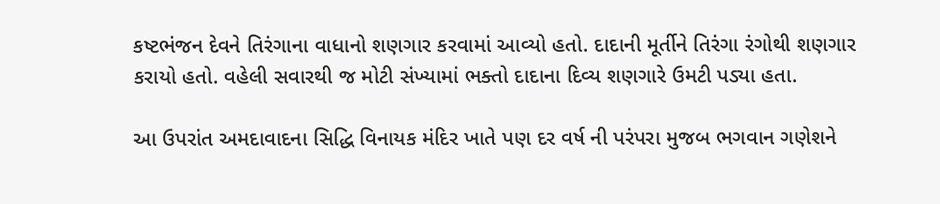કષ્ટભંજન દેવને તિરંગાના વાધાનો શણગાર કરવામાં આવ્યો હતો. દાદાની મૂર્તીને તિરંગા રંગોથી શણગાર કરાયો હતો. વહેલી સવારથી જ મોટી સંખ્યામાં ભક્તો દાદાના દિવ્ય શણગારે ઉમટી પડ્યા હતા.

આ ઉપરાંત અમદાવાદના સિદ્ધિ વિનાયક મંદિર ખાતે પણ દર વર્ષ ની પરંપરા મુજબ ભગવાન ગણેશને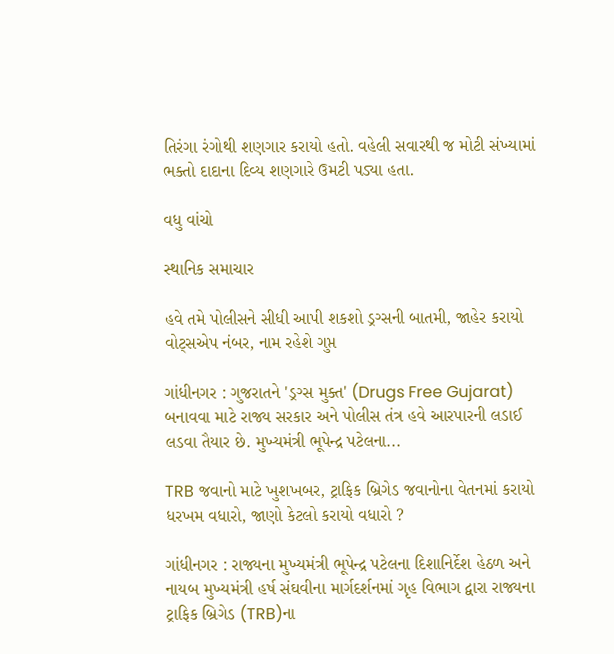તિરંગા રંગોથી શણગાર કરાયો હતો. વહેલી સવારથી જ મોટી સંખ્યામાં ભક્તો દાદાના દિવ્ય શણગારે ઉમટી પડ્યા હતા.

વધુ વાંચો

સ્થાનિક સમાચાર

હવે તમે પોલીસને સીધી આપી શકશો ડ્રગ્સની બાતમી, જાહેર કરાયો વોટ્સએપ નંબર, નામ રહેશે ગુપ્ત

ગાંધીનગર : ગુજરાતને 'ડ્રગ્સ મુક્ત' (Drugs Free Gujarat) બનાવવા માટે રાજ્ય સરકાર અને પોલીસ તંત્ર હવે આરપારની લડાઈ લડવા તૈયાર છે. મુખ્યમંત્રી ભૂપેન્દ્ર પટેલના...

TRB જવાનો માટે ખુશખબર, ટ્રાફિક બ્રિગેડ જવાનોના વેતનમાં કરાયો ધરખમ વધારો, જાણો કેટલો કરાયો વધારો ?

ગાંધીનગર : રાજ્યના મુખ્યમંત્રી ભૂપેન્દ્ર પટેલના દિશાનિર્દેશ હેઠળ અને નાયબ મુખ્યમંત્રી હર્ષ સંઘવીના માર્ગદર્શનમાં ગૃહ વિભાગ દ્વારા રાજ્યના ટ્રાફિક બ્રિગેડ (TRB)ના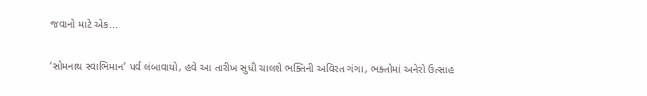જવાનો માટે એક...

‘સોમનાથ સ્વાભિમાન’ પર્વ લંબાવાયો, હવે આ તારીખ સુધી ચાલશે ભક્તિની અવિરત ગંગા, ભક્તોમાં અનેરો ઉત્સાહ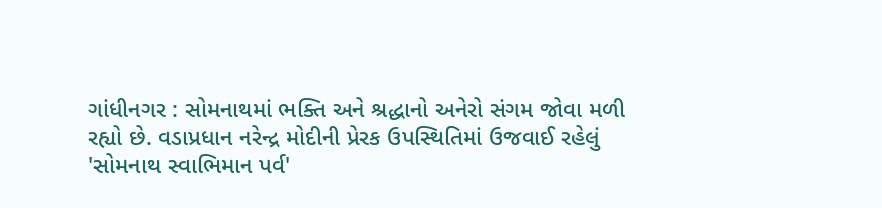ગાંધીનગર : સોમનાથમાં ભક્તિ અને શ્રદ્ધાનો અનેરો સંગમ જોવા મળી રહ્યો છે. વડાપ્રધાન નરેન્દ્ર મોદીની પ્રેરક ઉપસ્થિતિમાં ઉજવાઈ રહેલું 'સોમનાથ સ્વાભિમાન પર્વ'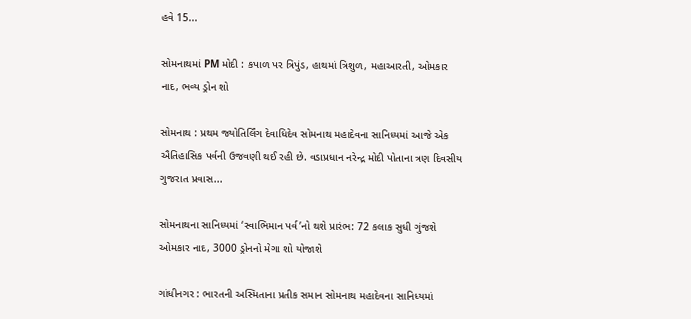હવે 15...

સોમનાથમાં PM મોદી : કપાળ પર ત્રિપુંડ, હાથમાં ત્રિશુળ, મહાઆરતી, ઓમકાર નાદ, ભવ્ય ડ્રોન શો

સોમનાથ : પ્રથમ જ્યોતિર્લિંગ દેવાધિદેવ સોમનાથ મહાદેવના સાનિધ્યમાં આજે એક ઐતિહાસિક પર્વની ઉજવણી થઈ રહી છે. વડાપ્રધાન નરેન્દ્ર મોદી પોતાના ત્રણ દિવસીય ગુજરાત પ્રવાસ...

સોમનાથના સાનિધ્યમાં ‘સ્વાભિમાન પર્વ’નો થશે પ્રારંભ: 72 કલાક સુધી ગુંજશે ઓમકાર નાદ, 3000 ડ્રોનનો મેગા શો યોજાશે

ગાંધીનગર : ભારતની અસ્મિતાના પ્રતીક સમાન સોમનાથ મહાદેવના સાનિધ્યમાં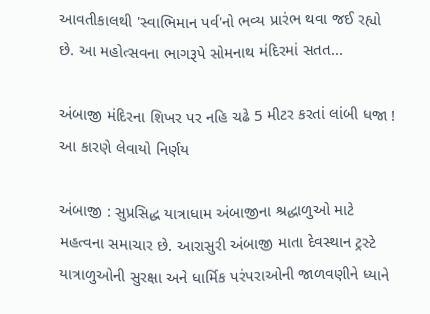આવતીકાલથી 'સ્વાભિમાન પર્વ'નો ભવ્ય પ્રારંભ થવા જઈ રહ્યો છે. આ મહોત્સવના ભાગરૂપે સોમનાથ મંદિરમાં સતત...

અંબાજી મંદિરના શિખર પર નહિ ચઢે 5 મીટર કરતાં લાંબી ધજા ! આ કારણે લેવાયો નિર્ણય

અંબાજી : સુપ્રસિદ્ધ યાત્રાધામ અંબાજીના શ્રદ્ધાળુઓ માટે મહત્વના સમાચાર છે. આરાસુરી અંબાજી માતા દેવસ્થાન ટ્રસ્ટે યાત્રાળુઓની સુરક્ષા અને ધાર્મિક પરંપરાઓની જાળવણીને ધ્યાને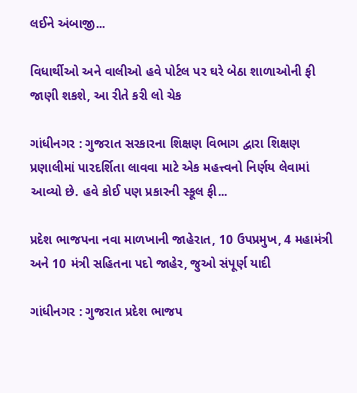લઈને અંબાજી...

વિધાર્થીઓ અને વાલીઓ હવે પોર્ટલ પર ઘરે બેઠા શાળાઓની ફી જાણી શકશે, આ રીતે કરી લો ચેક

ગાંધીનગર : ગુજરાત સરકારના શિક્ષણ વિભાગ દ્વારા શિક્ષણ પ્રણાલીમાં પારદર્શિતા લાવવા માટે એક મહત્ત્વનો નિર્ણય લેવામાં આવ્યો છે. હવે કોઈ પણ પ્રકારની સ્કૂલ ફી...

પ્રદેશ ભાજપના નવા માળખાની જાહેરાત, 10 ઉપપ્રમુખ, 4 મહામંત્રી અને 10 મંત્રી સહિતના પદો જાહેર, જુઓ સંપૂર્ણ યાદી

ગાંધીનગર : ગુજરાત પ્રદેશ ભાજપ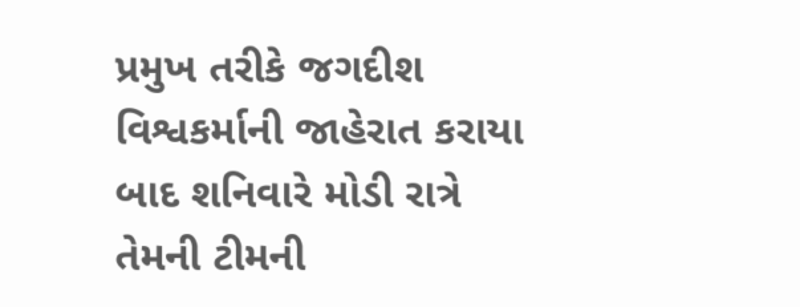પ્રમુખ તરીકે જગદીશ વિશ્વકર્માની જાહેરાત કરાયા બાદ શનિવારે મોડી રાત્રે તેમની ટીમની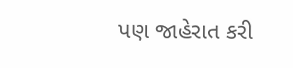પણ જાહેરાત કરી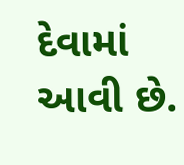દેવામાં આવી છે.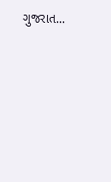ગુજરાત...